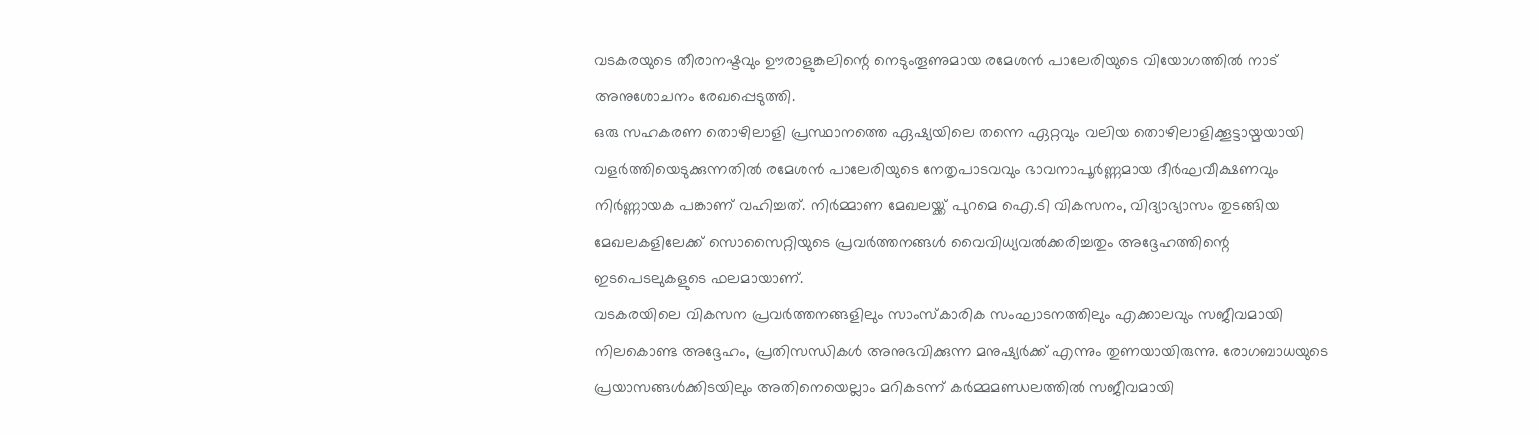വടകരയുടെ തീരാനഷ്ടവും ഊരാളുങ്കലിന്റെ നെടുംതൂണുമായ രമേശൻ പാലേരിയുടെ വിയോഗത്തിൽ നാട് അനുശോചനം രേഖപ്പെടുത്തി.
ഒരു സഹകരണ തൊഴിലാളി പ്രസ്ഥാനത്തെ ഏഷ്യയിലെ തന്നെ ഏറ്റവും വലിയ തൊഴിലാളിക്കൂട്ടായ്മയായി വളർത്തിയെടുക്കുന്നതിൽ രമേശൻ പാലേരിയുടെ നേതൃപാടവവും ഭാവനാപൂർണ്ണമായ ദീർഘവീക്ഷണവും നിർണ്ണായക പങ്കാണ് വഹിച്ചത്. നിർമ്മാണ മേഖലയ്ക്ക് പുറമെ ഐ.ടി വികസനം, വിദ്യാഭ്യാസം തുടങ്ങിയ മേഖലകളിലേക്ക് സൊസൈറ്റിയുടെ പ്രവർത്തനങ്ങൾ വൈവിധ്യവൽക്കരിച്ചതും അദ്ദേഹത്തിന്റെ ഇടപെടലുകളുടെ ഫലമായാണ്.
വടകരയിലെ വികസന പ്രവർത്തനങ്ങളിലും സാംസ്കാരിക സംഘാടനത്തിലും എക്കാലവും സജീവമായി നിലകൊണ്ട അദ്ദേഹം, പ്രതിസന്ധികൾ അനുഭവിക്കുന്ന മനുഷ്യർക്ക് എന്നും തുണയായിരുന്നു. രോഗബാധയുടെ പ്രയാസങ്ങൾക്കിടയിലും അതിനെയെല്ലാം മറികടന്ന് കർമ്മമണ്ഡലത്തിൽ സജീവമായി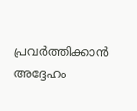പ്രവർത്തിക്കാൻ അദ്ദേഹം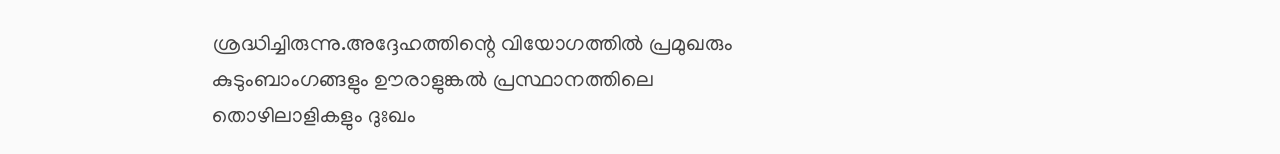ശ്രദ്ധിച്ചിരുന്നു.അദ്ദേഹത്തിന്റെ വിയോഗത്തിൽ പ്രമുഖരും കുടുംബാംഗങ്ങളും ഊരാളുങ്കൽ പ്രസ്ഥാനത്തിലെ തൊഴിലാളികളും ദുഃഖം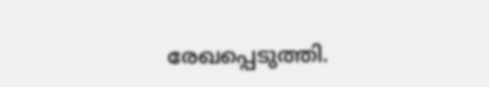രേഖപ്പെടുത്തി.